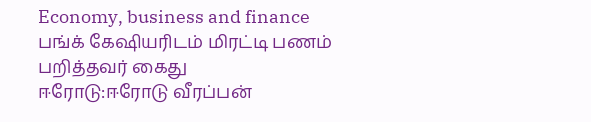Economy, business and finance
பங்க் கேஷியரிடம் மிரட்டி பணம் பறித்தவர் கைது
ஈரோடு:ஈரோடு வீரப்பன்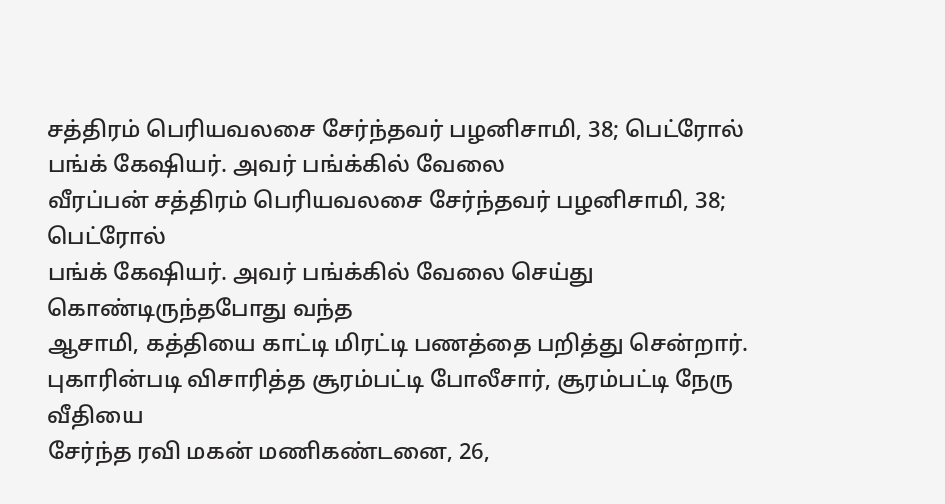சத்திரம் பெரியவலசை சேர்ந்தவர் பழனிசாமி, 38; பெட்ரோல் பங்க் கேஷியர். அவர் பங்க்கில் வேலை
வீரப்பன் சத்திரம் பெரியவலசை சேர்ந்தவர் பழனிசாமி, 38; பெட்ரோல்
பங்க் கேஷியர். அவர் பங்க்கில் வேலை செய்து கொண்டிருந்தபோது வந்த
ஆசாமி, கத்தியை காட்டி மிரட்டி பணத்தை பறித்து சென்றார்.
புகாரின்படி விசாரித்த சூரம்பட்டி போலீசார், சூரம்பட்டி நேரு வீதியை
சேர்ந்த ரவி மகன் மணிகண்டனை, 26,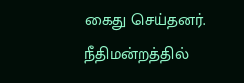கைது செய்தனர். நீதிமன்றத்தில்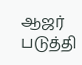ஆஜர்
படுத்தி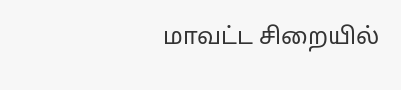மாவட்ட சிறையில்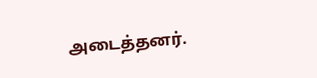அடைத்தனர்.